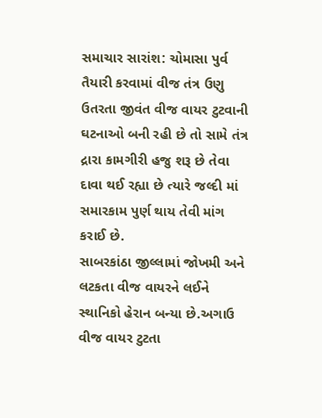સમાચાર સારાંશ: ચોમાસા પુર્વ તૈયારી કરવામાં વીજ તંત્ર ઉણુ ઉતરતા જીવંત વીજ વાયર ટુટવાની ઘટનાઓ બની રહી છે તો સામે તંત્ર દ્રારા કામગીરી હજુ શરૂ છે તેવા દાવા થઈ રહ્યા છે ત્યારે જલ્દી માં સમારકામ પુર્ણ થાય તેવી માંગ કરાઈ છે.
સાબરકાંઠા જીલ્લામાં જોખમી અને લટકતા વીજ વાયરને લઈને સ્થાનિકો હેરાન બન્યા છે.અગાઉ વીજ વાયર ટુટતા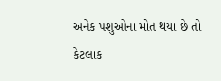અનેક પશુઓના મોત થયા છે તો કેટલાક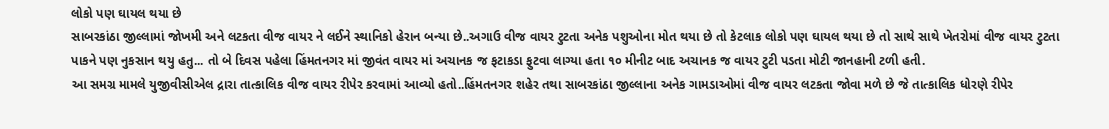લોકો પણ ઘાયલ થયા છે
સાબરકાંઠા જીલ્લામાં જોખમી અને લટકતા વીજ વાયર ને લઈને સ્થાનિકો હેરાન બન્યા છે..અગાઉ વીજ વાયર ટુટતા અનેક પશુઓના મોત થયા છે તો કેટલાક લોકો પણ ઘાયલ થયા છે તો સાથે સાથે ખેતરોમાં વીજ વાયર ટુટતા પાકને પણ નુકસાન થયુ હતુ... તો બે દિવસ પહેલા હિંમતનગર માં જીવંત વાયર માં અચાનક જ ફટાકડા ફુટવા લાગ્યા હતા ૧૦ મીનીટ બાદ અચાનક જ વાયર ટુટી પડતા મોટી જાનહાની ટળી હતી.
આ સમગ્ર મામલે યુજીવીસીએલ દ્રારા તાત્કાલિક વીજ વાયર રીપેર કરવામાં આવ્યો હતો..હિંમતનગર શહેર તથા સાબરકાંઠા જીલ્લાના અનેક ગામડાઓમાં વીજ વાયર લટકતા જોવા મળે છે જે તાત્કાલિક ધોરણે રીપેર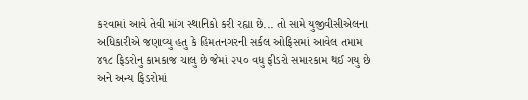કરવામાં આવે તેવી માંગ સ્થાનિકો કરી રહ્યા છે... તો સામે યુજીવીસીએલના અધિકારીએ જણાવ્યુ હતુ કે હિમતનગરની સર્કલ ઓફિસમાં આવેલ તમામ ૪૧૮ ફિડરોનુ કામકાજ ચાલુ છે જેમાં ૨૫૦ વધુ ફીડરો સમારકામ થઈ ગયુ છે અને અન્ય ફિડરોમાં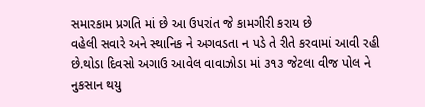સમારકામ પ્રગતિ માં છે આ ઉપરાંત જે કામગીરી કરાય છે
વહેલી સવારે અને સ્થાનિક ને અગવડતા ન પડે તે રીતે કરવામાં આવી રહી છે.થોડા દિવસો અગાઉ આવેલ વાવાઝોડા માં ૩૧૩ જેટલા વીજ પોલ ને નુકસાન થયુ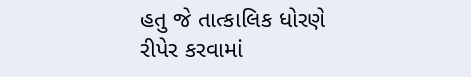હતુ જે તાત્કાલિક ધોરણે રીપેર કરવામાં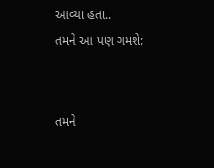આવ્યા હતા..
તમને આ પણ ગમશે:


તમને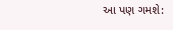આ પણ ગમશે: